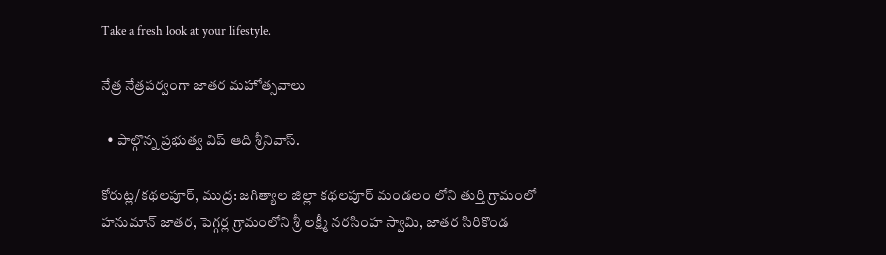Take a fresh look at your lifestyle.

నేత్ర నేత్రపర్వంగా జాతర మహోత్సవాలు

  • పాల్గొన్న ప్రభుత్వ విప్ ఆది శ్రీనివాస్.

కోరుట్ల/కథలపూర్, ముద్ర: జగిత్యాల జిల్లా కథలపూర్ మండలం లోని తుర్తి గ్రామంలో హనుమాన్ జాతర, పెగ్గర్ల గ్రామంలోని శ్రీ లక్ష్మీ నరసింహ స్వామి, జాతర సిరికొండ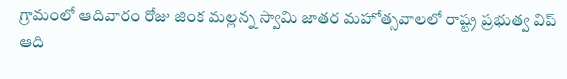గ్రామంలో ఆదివారం రోజు జింక మల్లన్న స్వామి జాతర మహోత్సవాలలో రాష్ట్ర ప్రభుత్వ విప్ ఆది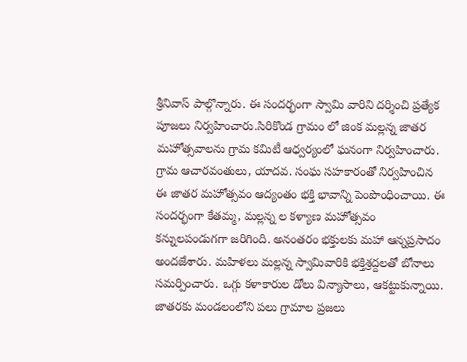శ్రీనివాస్ పాల్గొన్నారు. ఈ సందర్భంగా స్వామి వారిని దర్శించి ప్రత్యేక పూజలు నిర్వహించారు.సిరికొండ గ్రామం లో జింక మల్లన్న జాతర మహోత్సవాలను గ్రామ కమిటీ ఆధ్వర్యంలో ఘనంగా నిర్వహించారు. గ్రామ ఆచారవంతులు, యాదవ. సంఘ సహకారంతో నిర్వహించిన ఈ జాతర మహోత్సవం ఆద్యంతం భక్తి భావాన్ని పెంపొంధించాయి. ఈ సందర్భంగా కేతమ్మ, మల్లన్న ల కళ్యాణ మహోత్సవం కన్నులపండుగగా జరిగింది. అనంతరం భక్తులకు మహా ఆన్నప్రసాదం అందజేశారు. మహిళలు మల్లన్న స్వామివారికి భక్తిశ్రద్దలతో బోనాలు సమర్పించారు. ఒగ్గు కళాకారుల డోలు విన్యాసాలు, ఆకట్టుకున్నాయి. జాతరకు మండలంలోని పలు గ్రామాల ప్రజలు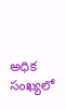అధిక సంఖ్యలో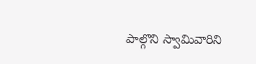పాల్గొని స్వామివారిని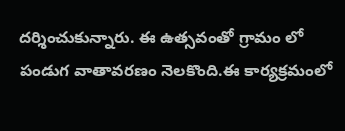దర్శించుకున్నారు. ఈ ఉత్సవంతో గ్రామం లో పండుగ వాతావరణం నెలకొంది.ఈ కార్యక్రమంలో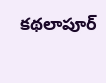కథలాపూర్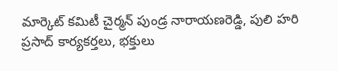మార్కెట్ కమిటీ చైర్మన్ పుండ్ర నారాయణరెడ్డి, పులి హరి ప్రసాద్ కార్యకర్తలు, భక్తులు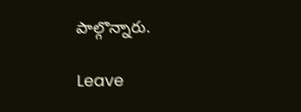పాల్గొన్నారు.

Leave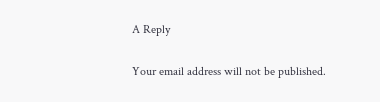A Reply

Your email address will not be published.